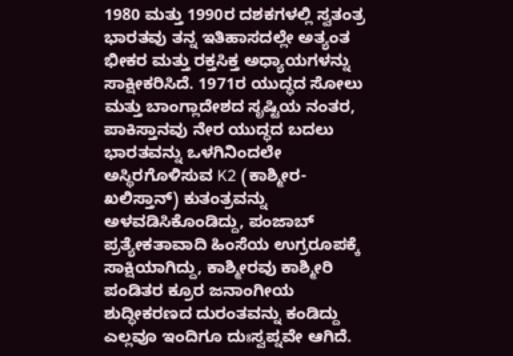1980 ಮತ್ತು 1990ರ ದಶಕಗಳಲ್ಲಿ ಸ್ವತಂತ್ರ ಭಾರತವು ತನ್ನ ಇತಿಹಾಸದಲ್ಲೇ ಅತ್ಯಂತ ಭೀಕರ ಮತ್ತು ರಕ್ತಸಿಕ್ತ ಅಧ್ಯಾಯಗಳನ್ನು ಸಾಕ್ಷೀಕರಿಸಿದೆ. 1971ರ ಯುದ್ಧದ ಸೋಲು ಮತ್ತು ಬಾಂಗ್ಲಾದೇಶದ ಸೃಷ್ಟಿಯ ನಂತರ, ಪಾಕಿಸ್ತಾನವು ನೇರ ಯುದ್ಧದ ಬದಲು ಭಾರತವನ್ನು ಒಳಗಿನಿಂದಲೇ ಅಸ್ಥಿರಗೊಳಿಸುವ K2 (ಕಾಶ್ಮೀರ-ಖಲಿಸ್ತಾನ್) ಕುತಂತ್ರವನ್ನು ಅಳವಡಿಸಿಕೊಂಡಿದ್ದು, ಪಂಜಾಬ್ ಪ್ರತ್ಯೇಕತಾವಾದಿ ಹಿಂಸೆಯ ಉಗ್ರರೂಪಕ್ಕೆ ಸಾಕ್ಷಿಯಾಗಿದ್ದು, ಕಾಶ್ಮೀರವು ಕಾಶ್ಮೀರಿ ಪಂಡಿತರ ಕ್ರೂರ ಜನಾಂಗೀಯ ಶುದ್ಧೀಕರಣದ ದುರಂತವನ್ನು ಕಂಡಿದ್ದು ಎಲ್ಲವೂ ಇಂದಿಗೂ ದುಃಸ್ವಪ್ನವೇ ಆಗಿದೆ.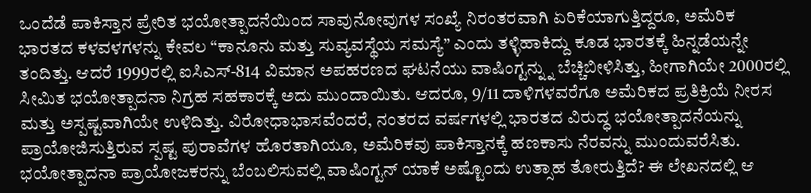ಒಂದೆಡೆ ಪಾಕಿಸ್ತಾನ ಪ್ರೇರಿತ ಭಯೋತ್ಪಾದನೆಯಿಂದ ಸಾವುನೋವುಗಳ ಸಂಖ್ಯೆ ನಿರಂತರವಾಗಿ ಏರಿಕೆಯಾಗುತ್ತಿದ್ದರೂ, ಅಮೆರಿಕ ಭಾರತದ ಕಳವಳಗಳನ್ನು ಕೇವಲ “ಕಾನೂನು ಮತ್ತು ಸುವ್ಯವಸ್ಥೆಯ ಸಮಸ್ಯೆ” ಎಂದು ತಳ್ಳಿಹಾಕಿದ್ದು ಕೂಡ ಭಾರತಕ್ಕೆ ಹಿನ್ನಡೆಯನ್ನೇ ತಂದಿತ್ತು. ಆದರೆ 1999ರಲ್ಲಿ ಐಸಿಎಸ್-814 ವಿಮಾನ ಅಪಹರಣದ ಘಟನೆಯು ವಾಷಿಂಗ್ಟನ್ನ್ನು ಬೆಚ್ಚಿಬೀಳಿಸಿತ್ತು, ಹೀಗಾಗಿಯೇ 2000ರಲ್ಲಿ ಸೀಮಿತ ಭಯೋತ್ಪಾದನಾ ನಿಗ್ರಹ ಸಹಕಾರಕ್ಕೆ ಅದು ಮುಂದಾಯಿತು. ಆದರೂ, 9/11 ದಾಳಿಗಳವರೆಗೂ ಅಮೆರಿಕದ ಪ್ರತಿಕ್ರಿಯೆ ನೀರಸ ಮತ್ತು ಅಸ್ಪಷ್ಟವಾಗಿಯೇ ಉಳಿದಿತ್ತು. ವಿರೋಧಾಭಾಸವೆಂದರೆ, ನಂತರದ ವರ್ಷಗಳಲ್ಲಿ ಭಾರತದ ವಿರುದ್ಧ ಭಯೋತ್ಪಾದನೆಯನ್ನು ಪ್ರಾಯೋಜಿಸುತ್ತಿರುವ ಸ್ಪಷ್ಟ ಪುರಾವೆಗಳ ಹೊರತಾಗಿಯೂ, ಅಮೆರಿಕವು ಪಾಕಿಸ್ತಾನಕ್ಕೆ ಹಣಕಾಸು ನೆರವನ್ನು ಮುಂದುವರೆಸಿತು. ಭಯೋತ್ಪಾದನಾ ಪ್ರಾಯೋಜಕರನ್ನು ಬೆಂಬಲಿಸುವಲ್ಲಿ ವಾಷಿಂಗ್ಟನ್ ಯಾಕೆ ಅಷ್ಟೊಂದು ಉತ್ಸಾಹ ತೋರುತ್ತಿದೆ? ಈ ಲೇಖನದಲ್ಲಿ ಆ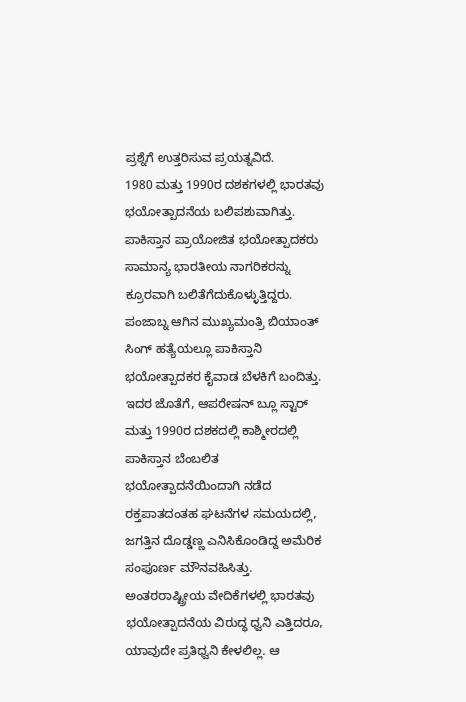ಪ್ರಶ್ನೆಗೆ ಉತ್ತರಿಸುವ ಪ್ರಯತ್ನವಿದೆ.
1980 ಮತ್ತು 1990ರ ದಶಕಗಳಲ್ಲಿ ಭಾರತವು ಭಯೋತ್ಪಾದನೆಯ ಬಲಿಪಶುವಾಗಿತ್ತು. ಪಾಕಿಸ್ತಾನ ಪ್ರಾಯೋಜಿತ ಭಯೋತ್ಪಾದಕರು ಸಾಮಾನ್ಯ ಭಾರತೀಯ ನಾಗರಿಕರನ್ನು ಕ್ರೂರವಾಗಿ ಬಲಿತೆಗೆದುಕೊಳ್ಳುತ್ತಿದ್ದರು. ಪಂಜಾಬ್ನ ಆಗಿನ ಮುಖ್ಯಮಂತ್ರಿ ಬಿಯಾಂತ್ ಸಿಂಗ್ ಹತ್ಯೆಯಲ್ಲೂ ಪಾಕಿಸ್ತಾನಿ ಭಯೋತ್ಪಾದಕರ ಕೈವಾಡ ಬೆಳಕಿಗೆ ಬಂದಿತ್ತು. ಇದರ ಜೊತೆಗೆ, ಆಪರೇಷನ್ ಬ್ಲೂ ಸ್ಟಾರ್ ಮತ್ತು 1990ರ ದಶಕದಲ್ಲಿ ಕಾಶ್ಮೀರದಲ್ಲಿ ಪಾಕಿಸ್ತಾನ ಬೆಂಬಲಿತ ಭಯೋತ್ಪಾದನೆಯಿಂದಾಗಿ ನಡೆದ ರಕ್ತಪಾತದಂತಹ ಘಟನೆಗಳ ಸಮಯದಲ್ಲಿ, ಜಗತ್ತಿನ ದೊಡ್ಡಣ್ಣ ಎನಿಸಿಕೊಂಡಿದ್ದ ಅಮೆರಿಕ ಸಂಪೂರ್ಣ ಮೌನವಹಿಸಿತ್ತು. ಅಂತರರಾಷ್ಟ್ರೀಯ ವೇದಿಕೆಗಳಲ್ಲಿ ಭಾರತವು ಭಯೋತ್ಪಾದನೆಯ ವಿರುದ್ಧ ಧ್ವನಿ ಎತ್ತಿದರೂ, ಯಾವುದೇ ಪ್ರತಿಧ್ವನಿ ಕೇಳಲಿಲ್ಲ. ಆ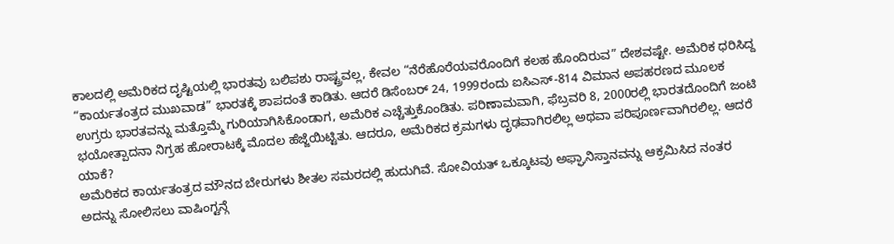ಕಾಲದಲ್ಲಿ ಅಮೆರಿಕದ ದೃಷ್ಟಿಯಲ್ಲಿ ಭಾರತವು ಬಲಿಪಶು ರಾಷ್ಟ್ರವಲ್ಲ, ಕೇವಲ “ನೆರೆಹೊರೆಯವರೊಂದಿಗೆ ಕಲಹ ಹೊಂದಿರುವ” ದೇಶವಷ್ಟೇ. ಅಮೆರಿಕ ಧರಿಸಿದ್ದ “ಕಾರ್ಯತಂತ್ರದ ಮುಖವಾಡ” ಭಾರತಕ್ಕೆ ಶಾಪದಂತೆ ಕಾಡಿತು. ಆದರೆ ಡಿಸೆಂಬರ್ 24, 1999ರಂದು ಐಸಿಎಸ್-814 ವಿಮಾನ ಅಪಹರಣದ ಮೂಲಕ ಉಗ್ರರು ಭಾರತವನ್ನು ಮತ್ತೊಮ್ಮೆ ಗುರಿಯಾಗಿಸಿಕೊಂಡಾಗ, ಅಮೆರಿಕ ಎಚ್ಚೆತ್ತುಕೊಂಡಿತು. ಪರಿಣಾಮವಾಗಿ, ಫೆಬ್ರವರಿ 8, 2000ರಲ್ಲಿ ಭಾರತದೊಂದಿಗೆ ಜಂಟಿ ಭಯೋತ್ಪಾದನಾ ನಿಗ್ರಹ ಹೋರಾಟಕ್ಕೆ ಮೊದಲ ಹೆಜ್ಜೆಯಿಟ್ಟಿತು. ಆದರೂ, ಅಮೆರಿಕದ ಕ್ರಮಗಳು ದೃಢವಾಗಿರಲಿಲ್ಲ ಅಥವಾ ಪರಿಪೂರ್ಣವಾಗಿರಲಿಲ್ಲ. ಆದರೆ ಯಾಕೆ?
ಅಮೆರಿಕದ ಕಾರ್ಯತಂತ್ರದ ಮೌನದ ಬೇರುಗಳು ಶೀತಲ ಸಮರದಲ್ಲಿ ಹುದುಗಿವೆ. ಸೋವಿಯತ್ ಒಕ್ಕೂಟವು ಅಫ್ಘಾನಿಸ್ತಾನವನ್ನು ಆಕ್ರಮಿಸಿದ ನಂತರ ಅದನ್ನು ಸೋಲಿಸಲು ವಾಷಿಂಗ್ಟನ್ಗೆ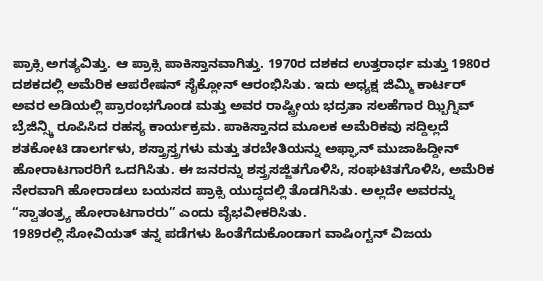ಪ್ರಾಕ್ಸಿ ಅಗತ್ಯವಿತ್ತು. ಆ ಪ್ರಾಕ್ಸಿ ಪಾಕಿಸ್ತಾನವಾಗಿತ್ತು. 1970ರ ದಶಕದ ಉತ್ತರಾರ್ಧ ಮತ್ತು 1980ರ ದಶಕದಲ್ಲಿ ಅಮೆರಿಕ ಆಪರೇಷನ್ ಸೈಕ್ಲೋನ್ ಆರಂಭಿಸಿತು. ಇದು ಅಧ್ಯಕ್ಷ ಜಿಮ್ಮಿ ಕಾರ್ಟರ್ ಅವರ ಅಡಿಯಲ್ಲಿ ಪ್ರಾರಂಭಗೊಂಡ ಮತ್ತು ಅವರ ರಾಷ್ಟ್ರೀಯ ಭದ್ರತಾ ಸಲಹೆಗಾರ ಝ್ಬಿಗ್ನಿವ್ ಬ್ರೆಜಿನ್ಸ್ಕಿ ರೂಪಿಸಿದ ರಹಸ್ಯ ಕಾರ್ಯಕ್ರಮ. ಪಾಕಿಸ್ತಾನದ ಮೂಲಕ ಅಮೆರಿಕವು ಸದ್ದಿಲ್ಲದೆ ಶತಕೋಟಿ ಡಾಲರ್ಗಳು, ಶಸ್ತ್ರಾಸ್ತ್ರಗಳು ಮತ್ತು ತರಬೇತಿಯನ್ನು ಅಫ್ಘಾನ್ ಮುಜಾಹಿದ್ದೀನ್ ಹೋರಾಟಗಾರರಿಗೆ ಒದಗಿಸಿತು. ಈ ಜನರನ್ನು ಶಸ್ತ್ರಸಜ್ಜಿತಗೊಳಿಸಿ, ಸಂಘಟಿತಗೊಳಿಸಿ, ಅಮೆರಿಕ ನೇರವಾಗಿ ಹೋರಾಡಲು ಬಯಸದ ಪ್ರಾಕ್ಸಿ ಯುದ್ಧದಲ್ಲಿ ತೊಡಗಿಸಿತು. ಅಲ್ಲದೇ ಅವರನ್ನು “ಸ್ವಾತಂತ್ರ್ಯ ಹೋರಾಟಗಾರರು” ಎಂದು ವೈಭವೀಕರಿಸಿತು.
1989ರಲ್ಲಿ ಸೋವಿಯತ್ ತನ್ನ ಪಡೆಗಳು ಹಿಂತೆಗೆದುಕೊಂಡಾಗ ವಾಷಿಂಗ್ಟನ್ ವಿಜಯ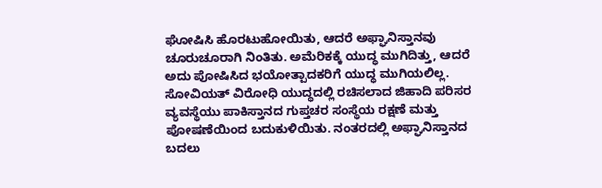ಘೋಷಿಸಿ ಹೊರಟುಹೋಯಿತು, ಆದರೆ ಅಫ್ಘಾನಿಸ್ತಾನವು ಚೂರುಚೂರಾಗಿ ನಿಂತಿತು. ಅಮೆರಿಕಕ್ಕೆ ಯುದ್ಧ ಮುಗಿದಿತ್ತು, ಆದರೆ ಅದು ಪೋಷಿಸಿದ ಭಯೋತ್ಪಾದಕರಿಗೆ ಯುದ್ಧ ಮುಗಿಯಲಿಲ್ಲ. ಸೋವಿಯತ್ ವಿರೋಧಿ ಯುದ್ಧದಲ್ಲಿ ರಚಿಸಲಾದ ಜಿಹಾದಿ ಪರಿಸರ ವ್ಯವಸ್ಥೆಯು ಪಾಕಿಸ್ತಾನದ ಗುಪ್ತಚರ ಸಂಸ್ಥೆಯ ರಕ್ಷಣೆ ಮತ್ತು ಪೋಷಣೆಯಿಂದ ಬದುಕುಳಿಯಿತು. ನಂತರದಲ್ಲಿ ಅಫ್ಘಾನಿಸ್ತಾನದ ಬದಲು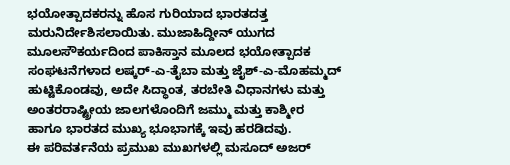ಭಯೋತ್ಪಾದಕರನ್ನು ಹೊಸ ಗುರಿಯಾದ ಭಾರತದತ್ತ ಮರುನಿರ್ದೇಶಿಸಲಾಯಿತು. ಮುಜಾಹಿದ್ದೀನ್ ಯುಗದ ಮೂಲಸೌಕರ್ಯದಿಂದ ಪಾಕಿಸ್ತಾನ ಮೂಲದ ಭಯೋತ್ಪಾದಕ ಸಂಘಟನೆಗಳಾದ ಲಷ್ಕರ್-ಎ-ತೈಬಾ ಮತ್ತು ಜೈಶ್-ಎ-ಮೊಹಮ್ಮದ್ ಹುಟ್ಟಿಕೊಂಡವು, ಅದೇ ಸಿದ್ಧಾಂತ, ತರಬೇತಿ ವಿಧಾನಗಳು ಮತ್ತು ಅಂತರರಾಷ್ಟ್ರೀಯ ಜಾಲಗಳೊಂದಿಗೆ ಜಮ್ಮು ಮತ್ತು ಕಾಶ್ಮೀರ ಹಾಗೂ ಭಾರತದ ಮುಖ್ಯ ಭೂಭಾಗಕ್ಕೆ ಇವು ಹರಡಿದವು.
ಈ ಪರಿವರ್ತನೆಯ ಪ್ರಮುಖ ಮುಖಗಳಲ್ಲಿ ಮಸೂದ್ ಅಜರ್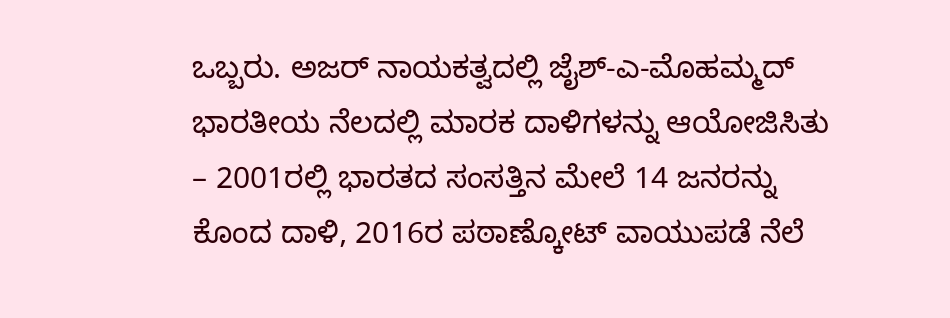ಒಬ್ಬರು. ಅಜರ್ ನಾಯಕತ್ವದಲ್ಲಿ ಜೈಶ್-ಎ-ಮೊಹಮ್ಮದ್ ಭಾರತೀಯ ನೆಲದಲ್ಲಿ ಮಾರಕ ದಾಳಿಗಳನ್ನು ಆಯೋಜಿಸಿತು – 2001ರಲ್ಲಿ ಭಾರತದ ಸಂಸತ್ತಿನ ಮೇಲೆ 14 ಜನರನ್ನು ಕೊಂದ ದಾಳಿ, 2016ರ ಪಠಾಣ್ಕೋಟ್ ವಾಯುಪಡೆ ನೆಲೆ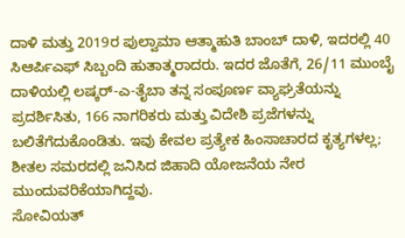ದಾಳಿ ಮತ್ತು 2019ರ ಪುಲ್ವಾಮಾ ಆತ್ಮಾಹುತಿ ಬಾಂಬ್ ದಾಳಿ, ಇದರಲ್ಲಿ 40 ಸಿಆರ್ಪಿಎಫ್ ಸಿಬ್ಬಂದಿ ಹುತಾತ್ಮರಾದರು. ಇದರ ಜೊತೆಗೆ, 26/11 ಮುಂಬೈ ದಾಳಿಯಲ್ಲಿ ಲಷ್ಕರ್-ಎ-ತೈಬಾ ತನ್ನ ಸಂಪೂರ್ಣ ವ್ಯಾಘ್ರತೆಯನ್ನು ಪ್ರದರ್ಶಿಸಿತು, 166 ನಾಗರಿಕರು ಮತ್ತು ವಿದೇಶಿ ಪ್ರಜೆಗಳನ್ನು ಬಲಿತೆಗೆದುಕೊಂಡಿತು. ಇವು ಕೇವಲ ಪ್ರತ್ಯೇಕ ಹಿಂಸಾಚಾರದ ಕೃತ್ಯಗಳಲ್ಲ; ಶೀತಲ ಸಮರದಲ್ಲಿ ಜನಿಸಿದ ಜಿಹಾದಿ ಯೋಜನೆಯ ನೇರ ಮುಂದುವರಿಕೆಯಾಗಿದ್ದವು.
ಸೋವಿಯತ್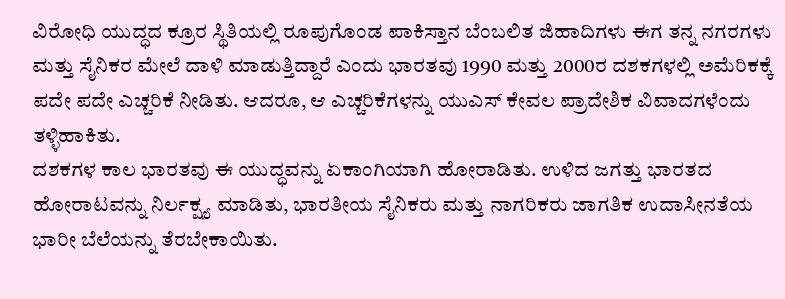ವಿರೋಧಿ ಯುದ್ಧದ ಕ್ರೂರ ಸ್ಥಿತಿಯಲ್ಲಿ ರೂಪುಗೊಂಡ ಪಾಕಿಸ್ತಾನ ಬೆಂಬಲಿತ ಜಿಹಾದಿಗಳು ಈಗ ತನ್ನ ನಗರಗಳು ಮತ್ತು ಸೈನಿಕರ ಮೇಲೆ ದಾಳಿ ಮಾಡುತ್ತಿದ್ದಾರೆ ಎಂದು ಭಾರತವು 1990 ಮತ್ತು 2000ರ ದಶಕಗಳಲ್ಲಿ ಅಮೆರಿಕಕ್ಕೆ ಪದೇ ಪದೇ ಎಚ್ಚರಿಕೆ ನೀಡಿತು. ಆದರೂ, ಆ ಎಚ್ಚರಿಕೆಗಳನ್ನು ಯುಎಸ್ ಕೇವಲ ಪ್ರಾದೇಶಿಕ ವಿವಾದಗಳೆಂದು ತಳ್ಳಿಹಾಕಿತು.
ದಶಕಗಳ ಕಾಲ ಭಾರತವು ಈ ಯುದ್ಧವನ್ನು ಏಕಾಂಗಿಯಾಗಿ ಹೋರಾಡಿತು. ಉಳಿದ ಜಗತ್ತು ಭಾರತದ ಹೋರಾಟವನ್ನು ನಿರ್ಲಕ್ಷ್ಯ ಮಾಡಿತು, ಭಾರತೀಯ ಸೈನಿಕರು ಮತ್ತು ನಾಗರಿಕರು ಜಾಗತಿಕ ಉದಾಸೀನತೆಯ ಭಾರೀ ಬೆಲೆಯನ್ನು ತೆರಬೇಕಾಯಿತು.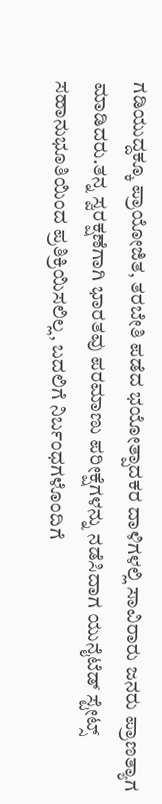ಗಡಿಯುದ್ದಕ್ಕೂ ಪ್ರಾಯೋಜಿತ, ತರಬೇತಿ ಪಡೆದ ಭಯೋತ್ಪಾದಕರ ದಾಳಿಗಳಲ್ಲಿ ಸಾವಿರಾರು ಜನರು ಪ್ರಾಣತ್ಯಾಗ ಮಾಡಿದರು.ತನ್ನ ಸ್ವರಕ್ಷಣೆಗಾಗಿ ಭಾರತವು ಪರಮಾಣು ಪರೀಕ್ಷೆಗಳನ್ನು ನಡೆಸಿದಾಗ ಯುನೈಟೆಡ್ ಸ್ಟೇಟ್ಸ್ ಸಹಾನುಭೂತಿಯಿಂದ ಪ್ರತಿಕ್ರಿಯಿಸಲಿಲ್ಲ, ಬದಲಿಗೆ ನಿರ್ಬಂಧಗಳೊಂದಿಗೆ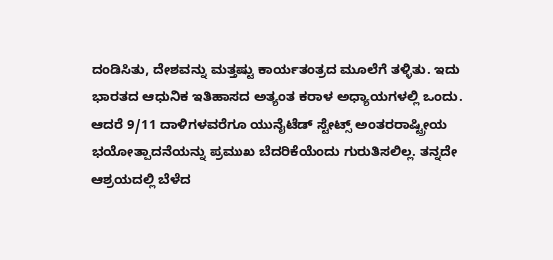ದಂಡಿಸಿತು, ದೇಶವನ್ನು ಮತ್ತಷ್ಟು ಕಾರ್ಯತಂತ್ರದ ಮೂಲೆಗೆ ತಳ್ಳಿತು. ಇದು ಭಾರತದ ಆಧುನಿಕ ಇತಿಹಾಸದ ಅತ್ಯಂತ ಕರಾಳ ಅಧ್ಯಾಯಗಳಲ್ಲಿ ಒಂದು.
ಆದರೆ 9/11 ದಾಳಿಗಳವರೆಗೂ ಯುನೈಟೆಡ್ ಸ್ಟೇಟ್ಸ್ ಅಂತರರಾಷ್ಟ್ರೀಯ ಭಯೋತ್ಪಾದನೆಯನ್ನು ಪ್ರಮುಖ ಬೆದರಿಕೆಯೆಂದು ಗುರುತಿಸಲಿಲ್ಲ. ತನ್ನದೇ ಆಶ್ರಯದಲ್ಲಿ ಬೆಳೆದ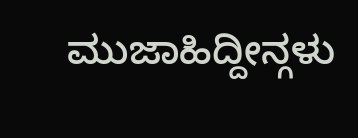ಮುಜಾಹಿದ್ದೀನ್ಗಳು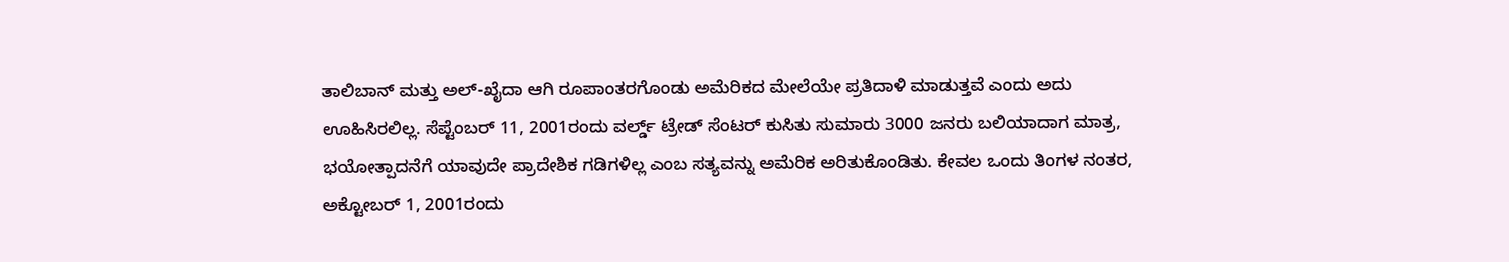ತಾಲಿಬಾನ್ ಮತ್ತು ಅಲ್-ಖೈದಾ ಆಗಿ ರೂಪಾಂತರಗೊಂಡು ಅಮೆರಿಕದ ಮೇಲೆಯೇ ಪ್ರತಿದಾಳಿ ಮಾಡುತ್ತವೆ ಎಂದು ಅದು ಊಹಿಸಿರಲಿಲ್ಲ. ಸೆಪ್ಟೆಂಬರ್ 11, 2001ರಂದು ವರ್ಲ್ಡ್ ಟ್ರೇಡ್ ಸೆಂಟರ್ ಕುಸಿತು ಸುಮಾರು 3000 ಜನರು ಬಲಿಯಾದಾಗ ಮಾತ್ರ, ಭಯೋತ್ಪಾದನೆಗೆ ಯಾವುದೇ ಪ್ರಾದೇಶಿಕ ಗಡಿಗಳಿಲ್ಲ ಎಂಬ ಸತ್ಯವನ್ನು ಅಮೆರಿಕ ಅರಿತುಕೊಂಡಿತು. ಕೇವಲ ಒಂದು ತಿಂಗಳ ನಂತರ, ಅಕ್ಟೋಬರ್ 1, 2001ರಂದು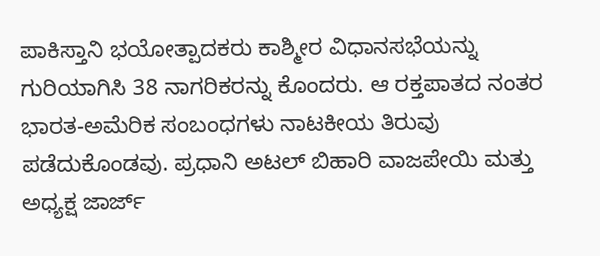ಪಾಕಿಸ್ತಾನಿ ಭಯೋತ್ಪಾದಕರು ಕಾಶ್ಮೀರ ವಿಧಾನಸಭೆಯನ್ನು ಗುರಿಯಾಗಿಸಿ 38 ನಾಗರಿಕರನ್ನು ಕೊಂದರು. ಆ ರಕ್ತಪಾತದ ನಂತರ ಭಾರತ-ಅಮೆರಿಕ ಸಂಬಂಧಗಳು ನಾಟಕೀಯ ತಿರುವು ಪಡೆದುಕೊಂಡವು. ಪ್ರಧಾನಿ ಅಟಲ್ ಬಿಹಾರಿ ವಾಜಪೇಯಿ ಮತ್ತು ಅಧ್ಯಕ್ಷ ಜಾರ್ಜ್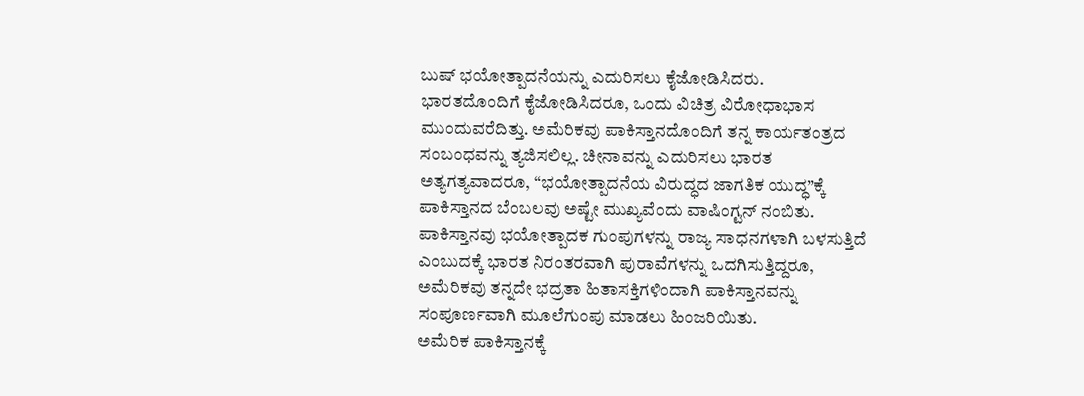ಬುಷ್ ಭಯೋತ್ಪಾದನೆಯನ್ನು ಎದುರಿಸಲು ಕೈಜೋಡಿಸಿದರು.
ಭಾರತದೊಂದಿಗೆ ಕೈಜೋಡಿಸಿದರೂ, ಒಂದು ವಿಚಿತ್ರ ವಿರೋಧಾಭಾಸ ಮುಂದುವರೆದಿತ್ತು. ಅಮೆರಿಕವು ಪಾಕಿಸ್ತಾನದೊಂದಿಗೆ ತನ್ನ ಕಾರ್ಯತಂತ್ರದ ಸಂಬಂಧವನ್ನು ತ್ಯಜಿಸಲಿಲ್ಲ. ಚೀನಾವನ್ನು ಎದುರಿಸಲು ಭಾರತ ಅತ್ಯಗತ್ಯವಾದರೂ, “ಭಯೋತ್ಪಾದನೆಯ ವಿರುದ್ಧದ ಜಾಗತಿಕ ಯುದ್ಧ”ಕ್ಕೆ ಪಾಕಿಸ್ತಾನದ ಬೆಂಬಲವು ಅಷ್ಟೇ ಮುಖ್ಯವೆಂದು ವಾಷಿಂಗ್ಟನ್ ನಂಬಿತು. ಪಾಕಿಸ್ತಾನವು ಭಯೋತ್ಪಾದಕ ಗುಂಪುಗಳನ್ನು ರಾಜ್ಯ ಸಾಧನಗಳಾಗಿ ಬಳಸುತ್ತಿದೆ ಎಂಬುದಕ್ಕೆ ಭಾರತ ನಿರಂತರವಾಗಿ ಪುರಾವೆಗಳನ್ನು ಒದಗಿಸುತ್ತಿದ್ದರೂ, ಅಮೆರಿಕವು ತನ್ನದೇ ಭದ್ರತಾ ಹಿತಾಸಕ್ತಿಗಳಿಂದಾಗಿ ಪಾಕಿಸ್ತಾನವನ್ನು ಸಂಪೂರ್ಣವಾಗಿ ಮೂಲೆಗುಂಪು ಮಾಡಲು ಹಿಂಜರಿಯಿತು.
ಅಮೆರಿಕ ಪಾಕಿಸ್ತಾನಕ್ಕೆ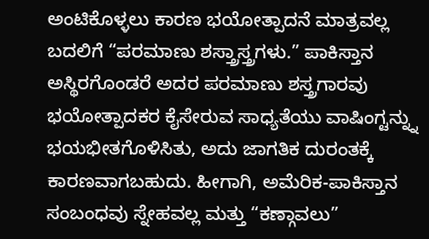ಅಂಟಿಕೊಳ್ಳಲು ಕಾರಣ ಭಯೋತ್ಪಾದನೆ ಮಾತ್ರವಲ್ಲ ಬದಲಿಗೆ “ಪರಮಾಣು ಶಸ್ತ್ರಾಸ್ತ್ರಗಳು.” ಪಾಕಿಸ್ತಾನ ಅಸ್ಥಿರಗೊಂಡರೆ ಅದರ ಪರಮಾಣು ಶಸ್ತ್ರಗಾರವು ಭಯೋತ್ಪಾದಕರ ಕೈಸೇರುವ ಸಾಧ್ಯತೆಯು ವಾಷಿಂಗ್ಟನ್ನ್ನು ಭಯಭೀತಗೊಳಿಸಿತು, ಅದು ಜಾಗತಿಕ ದುರಂತಕ್ಕೆ ಕಾರಣವಾಗಬಹುದು. ಹೀಗಾಗಿ, ಅಮೆರಿಕ-ಪಾಕಿಸ್ತಾನ ಸಂಬಂಧವು ಸ್ನೇಹವಲ್ಲ ಮತ್ತು “ಕಣ್ಗಾವಲು”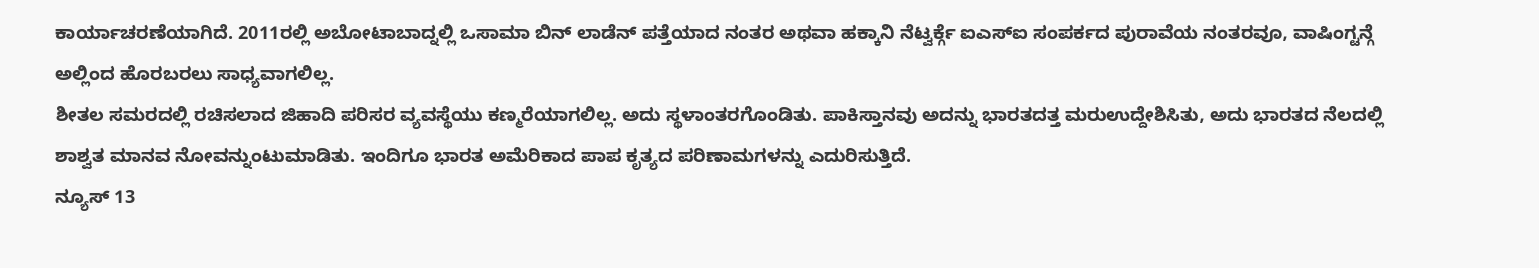ಕಾರ್ಯಾಚರಣೆಯಾಗಿದೆ. 2011ರಲ್ಲಿ ಅಬೋಟಾಬಾದ್ನಲ್ಲಿ ಒಸಾಮಾ ಬಿನ್ ಲಾಡೆನ್ ಪತ್ತೆಯಾದ ನಂತರ ಅಥವಾ ಹಕ್ಕಾನಿ ನೆಟ್ವರ್ಕ್ಗೆ ಐಎಸ್ಐ ಸಂಪರ್ಕದ ಪುರಾವೆಯ ನಂತರವೂ, ವಾಷಿಂಗ್ಟನ್ಗೆ ಅಲ್ಲಿಂದ ಹೊರಬರಲು ಸಾಧ್ಯವಾಗಲಿಲ್ಲ.
ಶೀತಲ ಸಮರದಲ್ಲಿ ರಚಿಸಲಾದ ಜಿಹಾದಿ ಪರಿಸರ ವ್ಯವಸ್ಥೆಯು ಕಣ್ಮರೆಯಾಗಲಿಲ್ಲ. ಅದು ಸ್ಥಳಾಂತರಗೊಂಡಿತು. ಪಾಕಿಸ್ತಾನವು ಅದನ್ನು ಭಾರತದತ್ತ ಮರುಉದ್ದೇಶಿಸಿತು, ಅದು ಭಾರತದ ನೆಲದಲ್ಲಿ ಶಾಶ್ವತ ಮಾನವ ನೋವನ್ನುಂಟುಮಾಡಿತು. ಇಂದಿಗೂ ಭಾರತ ಅಮೆರಿಕಾದ ಪಾಪ ಕೃತ್ಯದ ಪರಿಣಾಮಗಳನ್ನು ಎದುರಿಸುತ್ತಿದೆ.
ನ್ಯೂಸ್ 13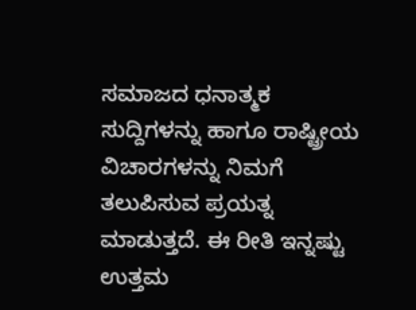ಸಮಾಜದ ಧನಾತ್ಮಕ ಸುದ್ದಿಗಳನ್ನು ಹಾಗೂ ರಾಷ್ಟ್ರೀಯ ವಿಚಾರಗಳನ್ನು ನಿಮಗೆ ತಲುಪಿಸುವ ಪ್ರಯತ್ನ ಮಾಡುತ್ತದೆ. ಈ ರೀತಿ ಇನ್ನಷ್ಟು ಉತ್ತಮ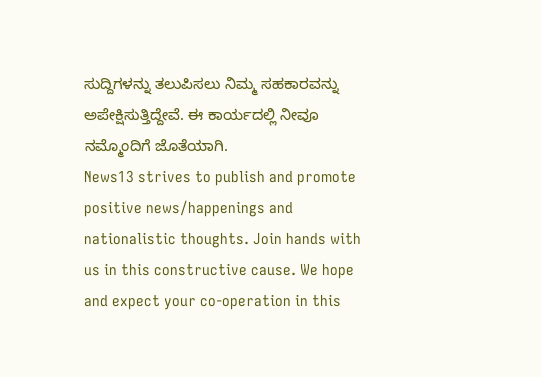ಸುದ್ದಿಗಳನ್ನು ತಲುಪಿಸಲು ನಿಮ್ಮ ಸಹಕಾರವನ್ನು ಅಪೇಕ್ಷಿಸುತ್ತಿದ್ದೇವೆ. ಈ ಕಾರ್ಯದಲ್ಲಿ ನೀವೂ ನಮ್ಮೊಂದಿಗೆ ಜೊತೆಯಾಗಿ.
News13 strives to publish and promote positive news/happenings and nationalistic thoughts. Join hands with us in this constructive cause. We hope and expect your co-operation in this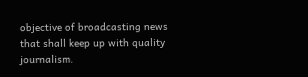objective of broadcasting news that shall keep up with quality journalism.